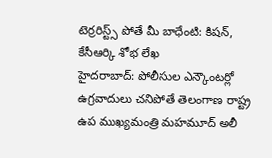టెర్రరిస్ట్స్ పోతే మీ బాధేంటి: కిషన్, కేసీఆర్కి శోభ లేఖ
హైదరాబాద్: పోలీసుల ఎన్కౌంటర్లో ఉగ్రవాదులు చనిపోతే తెలంగాణ రాష్ట్ర ఉప ముఖ్యమంత్రి మహమూద్ అలీ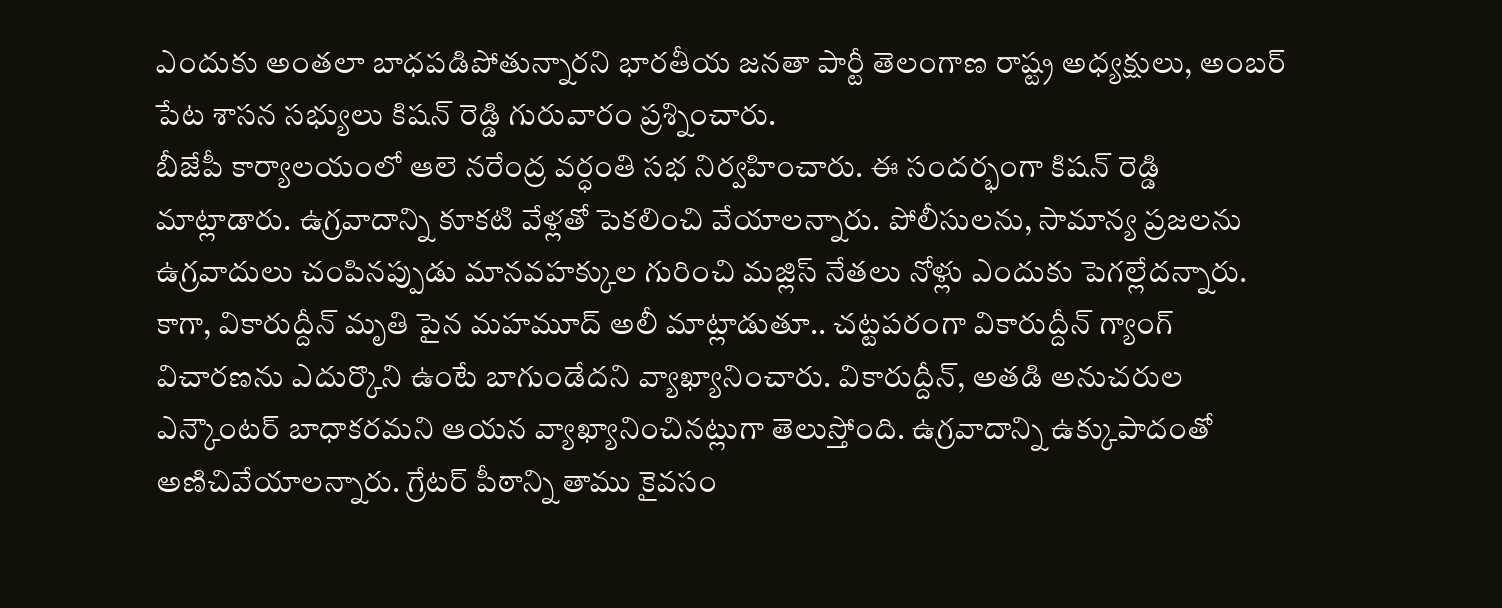ఎందుకు అంతలా బాధపడిపోతున్నారని భారతీయ జనతా పార్టీ తెలంగాణ రాష్ట్ర అధ్యక్షులు, అంబర్ పేట శాసన సభ్యులు కిషన్ రెడ్డి గురువారం ప్రశ్నించారు.
బీజేపీ కార్యాలయంలో ఆలె నరేంద్ర వర్ధంతి సభ నిర్వహించారు. ఈ సందర్భంగా కిషన్ రెడ్డి మాట్లాడారు. ఉగ్రవాదాన్ని కూకటి వేళ్లతో పెకలించి వేయాలన్నారు. పోలీసులను, సామాన్య ప్రజలను ఉగ్రవాదులు చంపినప్పుడు మానవహక్కుల గురించి మజ్లిస్ నేతలు నోళ్లు ఎందుకు పెగల్లేదన్నారు.
కాగా, వికారుద్దీన్ మృతి పైన మహమూద్ అలీ మాట్లాడుతూ.. చట్టపరంగా వికారుద్దీన్ గ్యాంగ్ విచారణను ఎదుర్కొని ఉంటే బాగుండేదని వ్యాఖ్యానించారు. వికారుద్దీన్, అతడి అనుచరుల ఎన్కౌంటర్ బాధాకరమని ఆయన వ్యాఖ్యానించినట్లుగా తెలుస్తోంది. ఉగ్రవాదాన్ని ఉక్కుపాదంతో అణిచివేయాలన్నారు. గ్రేటర్ పీఠాన్ని తాము కైవసం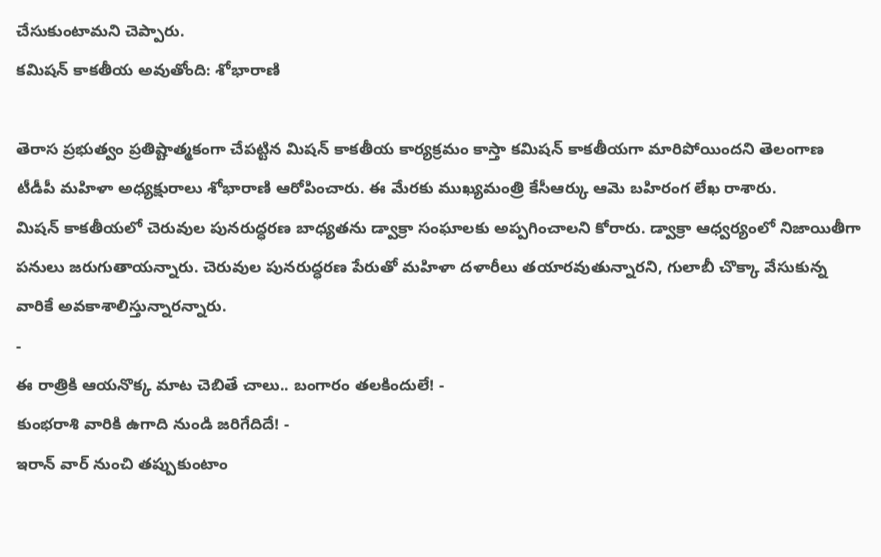చేసుకుంటామని చెప్పారు.
కమిషన్ కాకతీయ అవుతోంది: శోభారాణి

తెరాస ప్రభుత్వం ప్రతిష్టాత్మకంగా చేపట్టిన మిషన్ కాకతీయ కార్యక్రమం కాస్తా కమిషన్ కాకతీయగా మారిపోయిందని తెలంగాణ టీడీపీ మహిళా అధ్యక్షురాలు శోభారాణి ఆరోపించారు. ఈ మేరకు ముఖ్యమంత్రి కేసీఆర్కు ఆమె బహిరంగ లేఖ రాశారు.
మిషన్ కాకతీయలో చెరువుల పునరుద్ధరణ బాధ్యతను డ్వాక్రా సంఘాలకు అప్పగించాలని కోరారు. డ్వాక్రా ఆధ్వర్యంలో నిజాయితీగా పనులు జరుగుతాయన్నారు. చెరువుల పునరుద్ధరణ పేరుతో మహిళా దళారీలు తయారవుతున్నారని, గులాబీ చొక్కా వేసుకున్న వారికే అవకాశాలిస్తున్నారన్నారు.
-
ఈ రాత్రికి ఆయనొక్క మాట చెబితే చాలు.. బంగారం తలకిందులే! -
కుంభరాశి వారికి ఉగాది నుండి జరిగేదిదే! -
ఇరాన్ వార్ నుంచి తప్పుకుంటాం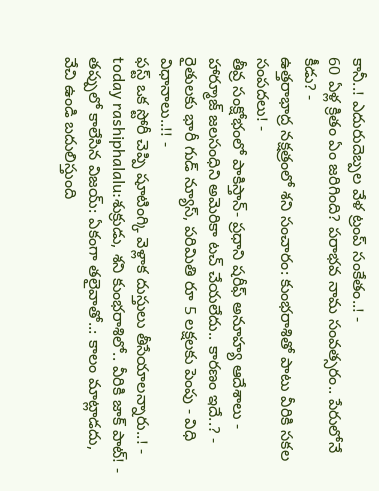కానీ..! ఎదురుదెబ్పల వేళ ట్రంప్ సంకేతం..! -
60 ఏళ్ల క్రితం ఏం జరిగింది? పరాభవ నామ సంవత్సరం.. పేరులోనే కీడు? -
ఉత్తరాభాద్ర నక్షత్రంలో శని సంచారం: కుంభరాశితో పాటు వీరికి సకల సంపదలు! -
తీవ్ర సంక్షోభంలో పాకిస్తాన్- ప్రధాని షరీఫ్ అనూహ్య ఆదేశాలు -
హార్మూజ్ జలసంధిని అమెరికా టచ్ చేయలేదు.. కారణం ఇదే..? -
రైతులకు భారీ గుడ్ న్యూస్, పరిమితి రూ 5 లక్షలకు పెంపు - విధి విధానాలు..!! -
ఫస్ట్ ఒక స్టోరీ చెప్పి షూటింగ్కి వెళ్లాక దుస్తులు తీసేయాలన్నారు..! -
today rashiphalalu:శుక్రుడు, శని కుంభరాశిలో.. వీరికి జాక్ పాట్! -
తప్పులో కాలేసిన విజయ్: ఏకంగా తలైవాతో..: కాలం మాట్లాడదు, వేచి ఉండి బదులిస్తుంది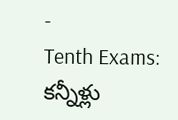-
Tenth Exams: కన్నీళ్లు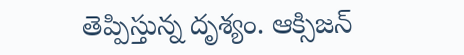తెప్పిస్తున్న దృశ్యం. ఆక్సిజన్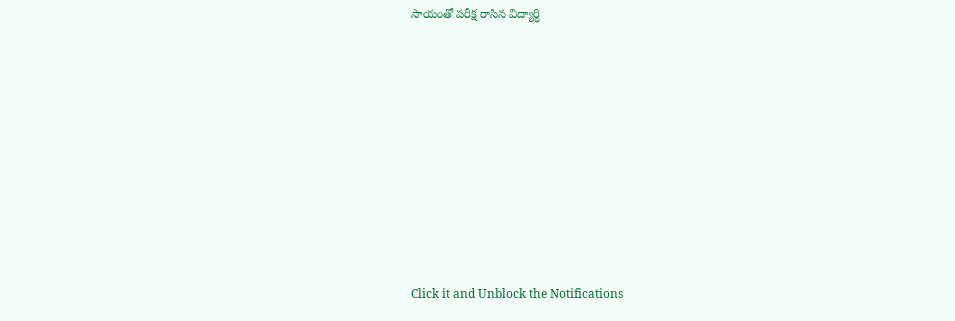సాయంతో పరీక్ష రాసిన విద్యార్ధి












Click it and Unblock the Notifications